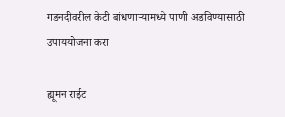गडनदीवरील केटी बांधणाऱ्यामध्ये पाणी अडविण्यासाठी उपाययोजना करा

ह्यूमन राईट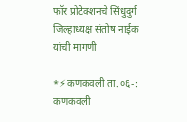फॉर प्रोटेक्शनचे सिंधुदुर्ग जिल्हाध्यक्ष संतोष नाईक यांची मागणी

*⚡कणकवली ता.०६-: कणकवली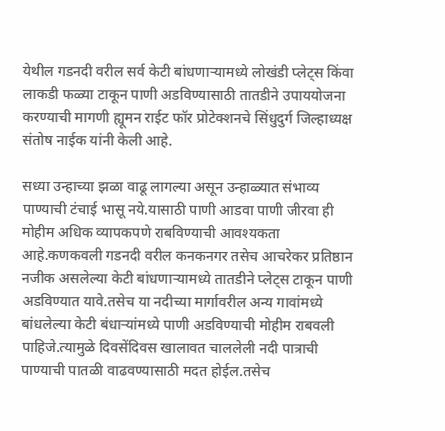येथील गडनदी वरील सर्व केटी बांधणाऱ्यामध्ये लोखंडी प्लेट्स किंवा लाकडी फळ्या टाकून पाणी अडविण्यासाठी तातडीने उपाययोजना करण्याची मागणी ह्यूमन राईट फॉर प्रोटेक्शनचे सिंधुदुर्ग जिल्हाध्यक्ष संतोष नाईक यांनी केली आहे.

सध्या उन्हाच्या झळा वाढू लागल्या असून उन्हाळ्यात संभाव्य पाण्याची टंचाई भासू नये.यासाठी पाणी आडवा पाणी जीरवा ही मोहीम अधिक व्यापकपणे राबविण्याची आवश्यकता आहे.कणकवली गडनदी वरील कनकनगर तसेच आचरेकर प्रतिष्ठान नजीक असलेल्या केटी बांधणाऱ्यामध्ये तातडीने प्लेट्स टाकून पाणी अडविण्यात यावे.तसेच या नदीच्या मार्गावरील अन्य गावांमध्ये बांधलेल्या केटी बंधाऱ्यांमध्ये पाणी अडविण्याची मोहीम राबवली पाहिजे.त्यामुळे दिवसेंदिवस खालावत चाललेली नदी पात्राची पाण्याची पातळी वाढवण्यासाठी मदत होईल.तसेच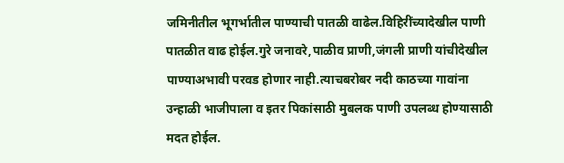जमिनीतील भूगर्भातील पाण्याची पातळी वाढेल.विहिरींच्यादेखील पाणी पातळीत वाढ होईल.गुरे जनावरे,पाळीव प्राणी,जंगली प्राणी यांचीदेखील पाण्याअभावी परवड होणार नाही.त्याचबरोबर नदी काठच्या गावांना उन्हाळी भाजीपाला व इतर पिकांसाठी मुबलक पाणी उपलब्ध होण्यासाठी मदत होईल.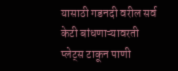यासाठी गडनदी वरील सर्व केटी बांधणाऱ्यावरती प्लेट्स टाकून पाणी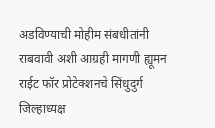अडविण्याची मोहीम संबधीतांनी राबवावी अशी आग्रही मागणी ह्यूमन राईट फॉर प्रोटेक्शनचे सिंधुदुर्ग जिल्हाध्यक्ष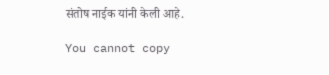संतोष नाईक यांनी केली आहे.

You cannot copy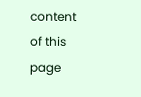content of this page